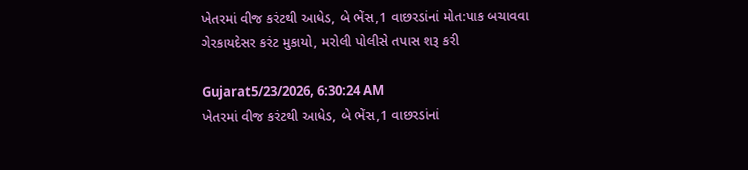ખેતરમાં વીજ કરંટથી આધેડ, બે ભેંસ,1 વાછરડાંનાં મોત:પાક બચાવવા ગેરકાયદેસર કરંટ મુકાયો, મરોલી પોલીસે તપાસ શરૂ કરી

Gujarat5/23/2026, 6:30:24 AM
ખેતરમાં વીજ કરંટથી આધેડ, બે ભેંસ,1 વાછરડાંનાં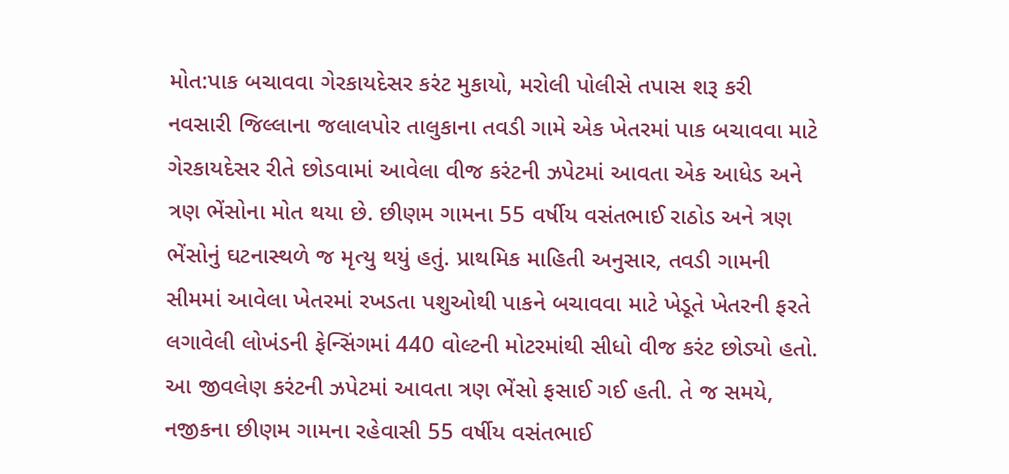મોત:પાક બચાવવા ગેરકાયદેસર કરંટ મુકાયો, મરોલી પોલીસે તપાસ શરૂ કરી
નવસારી જિલ્લાના જલાલપોર તાલુકાના તવડી ગામે એક ખેતરમાં પાક બચાવવા માટે ગેરકાયદેસર રીતે છોડવામાં આવેલા વીજ કરંટની ઝપેટમાં આવતા એક આધેડ અને ત્રણ ભેંસોના મોત થયા છે. છીણમ ગામના 55 વર્ષીય વસંતભાઈ રાઠોડ અને ત્રણ ભેંસોનું ઘટનાસ્થળે જ મૃત્યુ થયું હતું. પ્રાથમિક માહિતી અનુસાર, તવડી ગામની સીમમાં આવેલા ખેતરમાં રખડતા પશુઓથી પાકને બચાવવા માટે ખેડૂતે ખેતરની ફરતે લગાવેલી લોખંડની ફેન્સિંગમાં 440 વોલ્ટની મોટરમાંથી સીધો વીજ કરંટ છોડ્યો હતો. આ જીવલેણ કરંટની ઝપેટમાં આવતા ત્રણ ભેંસો ફસાઈ ગઈ હતી. તે જ સમયે, નજીકના છીણમ ગામના રહેવાસી 55 વર્ષીય વસંતભાઈ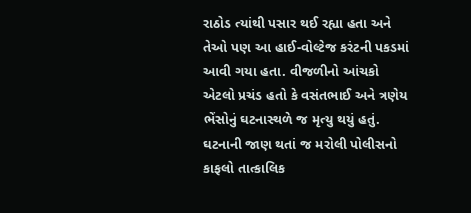રાઠોડ ત્યાંથી પસાર થઈ રહ્યા હતા અને તેઓ પણ આ હાઈ-વોલ્ટેજ કરંટની પકડમાં આવી ગયા હતા. વીજળીનો આંચકો એટલો પ્રચંડ હતો કે વસંતભાઈ અને ત્રણેય ભેંસોનું ઘટનાસ્થળે જ મૃત્યુ થયું હતું. ઘટનાની જાણ થતાં જ મરોલી પોલીસનો કાફલો તાત્કાલિક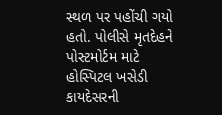સ્થળ પર પહોંચી ગયો હતો. પોલીસે મૃતદેહને પોસ્ટમોર્ટમ માટે હોસ્પિટલ ખસેડી કાયદેસરની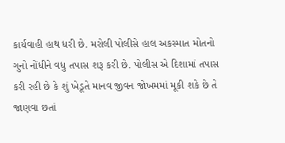કાર્યવાહી હાથ ધરી છે. મરોલી પોલીસે હાલ અકસ્માત મોતનો ગુનો નોંધીને વધુ તપાસ શરૂ કરી છે. પોલીસ એ દિશામાં તપાસ કરી રહી છે કે શું ખેડૂતે માનવ જીવન જોખમમાં મૂકી શકે છે તે જાણવા છતાં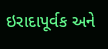ઇરાદાપૂર્વક અને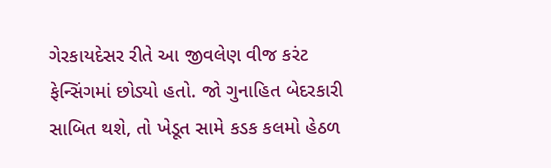ગેરકાયદેસર રીતે આ જીવલેણ વીજ કરંટ ફેન્સિંગમાં છોડ્યો હતો. જો ગુનાહિત બેદરકારી સાબિત થશે, તો ખેડૂત સામે કડક કલમો હેઠળ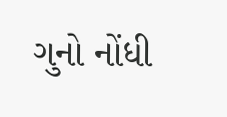ગુનો નોંધી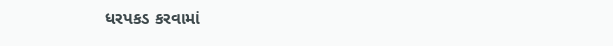ધરપકડ કરવામાં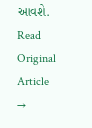આવશે.
Read Original Article →